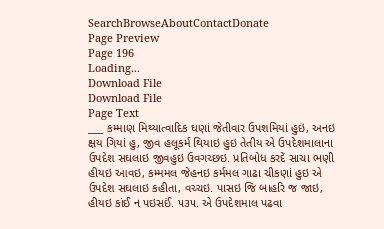SearchBrowseAboutContactDonate
Page Preview
Page 196
Loading...
Download File
Download File
Page Text
___ કમ્માણ મિથ્યાત્વાદિક ઘણાં જેતીવાર ઉપશમિયાં હુઇં, અનઇ ક્ષય ગિયાં હુ, જીવ હલૂકર્મ થિયાઇ હુઇ તેતીય એ ઉપદેશમાલાના ઉપદેશ સઘલાઇ જીવહુઇ ઉવગચ્છઇ. પ્રતિબોધ કરદેં સાચા ભણી હીયઇ આવઇ, કમ્મમલ જેહનઇ કર્મમલ ગાઢા ચીકણાં હુઇ એ ઉપદેશ સઘલાઇ કહીતા, વચ્ચઇ. પાસઇ જિ બાહરિ જ જાઇ, હીયઇ કાંઈ ન પઇસઈં. ૫૩૫. એ ઉપદેશમાલ પઢવા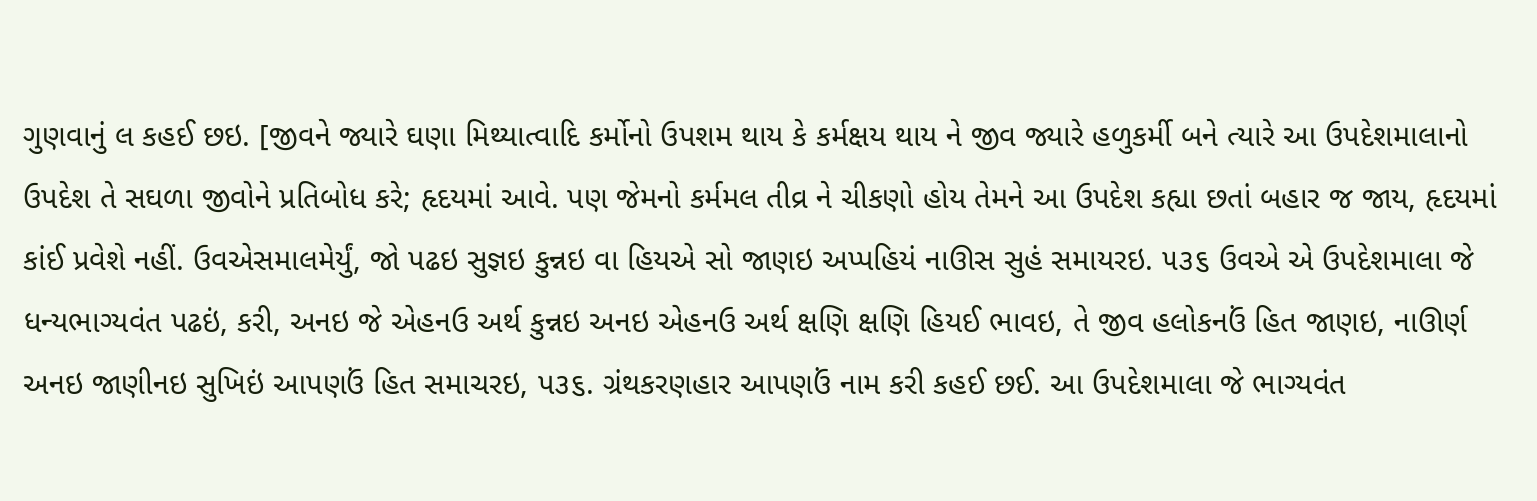ગુણવાનું લ કહઈ છઇ. [જીવને જ્યારે ઘણા મિથ્યાત્વાદિ કર્મોનો ઉપશમ થાય કે કર્મક્ષય થાય ને જીવ જ્યારે હળુકર્મી બને ત્યારે આ ઉપદેશમાલાનો ઉપદેશ તે સઘળા જીવોને પ્રતિબોધ કરે; હૃદયમાં આવે. પણ જેમનો કર્મમલ તીવ્ર ને ચીકણો હોય તેમને આ ઉપદેશ કહ્યા છતાં બહાર જ જાય, હૃદયમાં કાંઈ પ્રવેશે નહીં. ઉવએસમાલમેર્યું, જો પઢઇ સુજ્ઞઇ કુન્નઇ વા હિયએ સો જાણઇ અપ્પહિયં નાઊસ સુહં સમાયરઇ. ૫૩૬ ઉવએ એ ઉપદેશમાલા જે ધન્યભાગ્યવંત પઢઇં, કરી, અનઇ જે એહનઉ અર્થ કુન્નઇ અનઇ એહનઉ અર્થ ક્ષણિ ક્ષણિ હિયઈ ભાવઇ, તે જીવ હલોકનઉં હિત જાણઇ, નાઊર્ણ અનઇ જાણીનઇ સુખિઇં આપણઉં હિત સમાચરઇ, પ૩૬. ગ્રંથકરણહાર આપણઉં નામ કરી કહઈ છઈ. આ ઉપદેશમાલા જે ભાગ્યવંત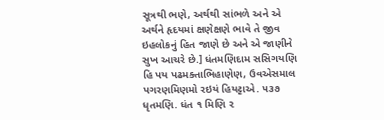સૂત્રથી ભણે, અર્થથી સાંભળે અને એ અર્થને હૃદયમાં ક્ષણેક્ષણે ભાવે તે જીવ ઇહલોકનું હિત જાણે છે અને એ જાણીને સુખ આચરે છે.] ધંતમણિદામ સસિગયણિ હિ પય પઢમક્તાભિહાણેણ, ઉવએસમાલ પગરણમિણમો રઇયં હિયટ્ટાએ. ૫૩૭ ધૃતમણિ. ધંત ૧ મિણિ ૨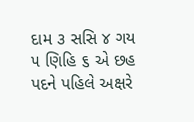દામ ૩ સસિ ૪ ગય ૫ ણિહિ ૬ એ છહ પદને પહિલે અક્ષરે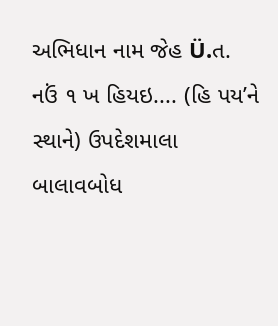અભિધાન નામ જેહ Ü.ત. નઉં ૧ ખ હિયઇ.... (હિ પય’ને સ્થાને) ઉપદેશમાલા બાલાવબોધ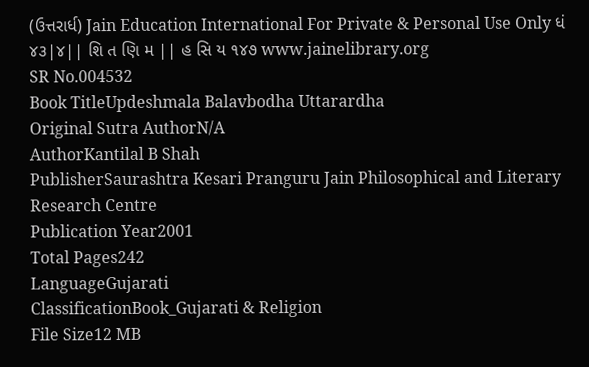(ઉત્તરાર્ધ) Jain Education International For Private & Personal Use Only ધં ૪૩|૪|| શિ ત ણિ મ || હ સિ ય ૧૪૭ www.jainelibrary.org
SR No.004532
Book TitleUpdeshmala Balavbodha Uttarardha
Original Sutra AuthorN/A
AuthorKantilal B Shah
PublisherSaurashtra Kesari Pranguru Jain Philosophical and Literary Research Centre
Publication Year2001
Total Pages242
LanguageGujarati
ClassificationBook_Gujarati & Religion
File Size12 MB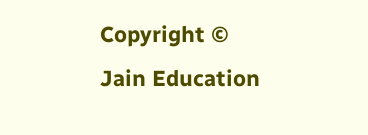Copyright © Jain Education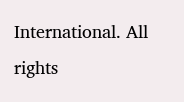International. All rights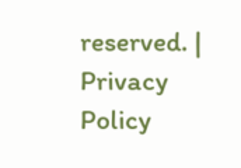reserved. | Privacy Policy